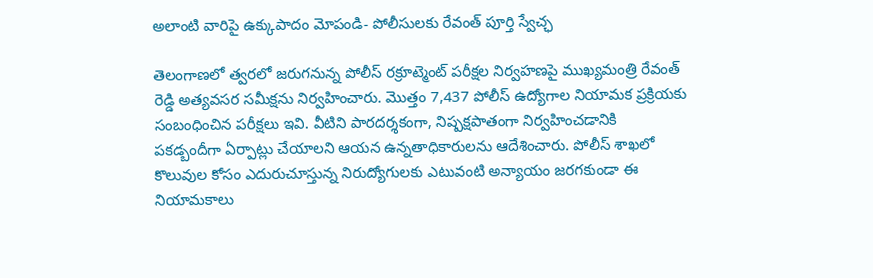అలాంటి వారిపై ఉక్కుపాదం మోపండి- పోలీసులకు రేవంత్ పూర్తి స్వేచ్ఛ

తెలంగాణలో త్వరలో జరుగనున్న పోలీస్ రక్రూట్మెంట్ పరీక్షల నిర్వహణపై ముఖ్యమంత్రి రేవంత్ రెడ్డి అత్యవసర సమీక్షను నిర్వహించారు. మొత్తం 7,437 పోలీస్ ఉద్యోగాల నియామక ప్రక్రియకు సంబంధించిన పరీక్షలు ఇవి. వీటిని పారదర్శకంగా, నిష్పక్షపాతంగా నిర్వహించడానికి పకడ్బందీగా ఏర్పాట్లు చేయాలని ఆయన ఉన్నతాధికారులను ఆదేశించారు. పోలీస్ శాఖలో కొలువుల కోసం ఎదురుచూస్తున్న నిరుద్యోగులకు ఎటువంటి అన్యాయం జరగకుండా ఈ నియామకాలు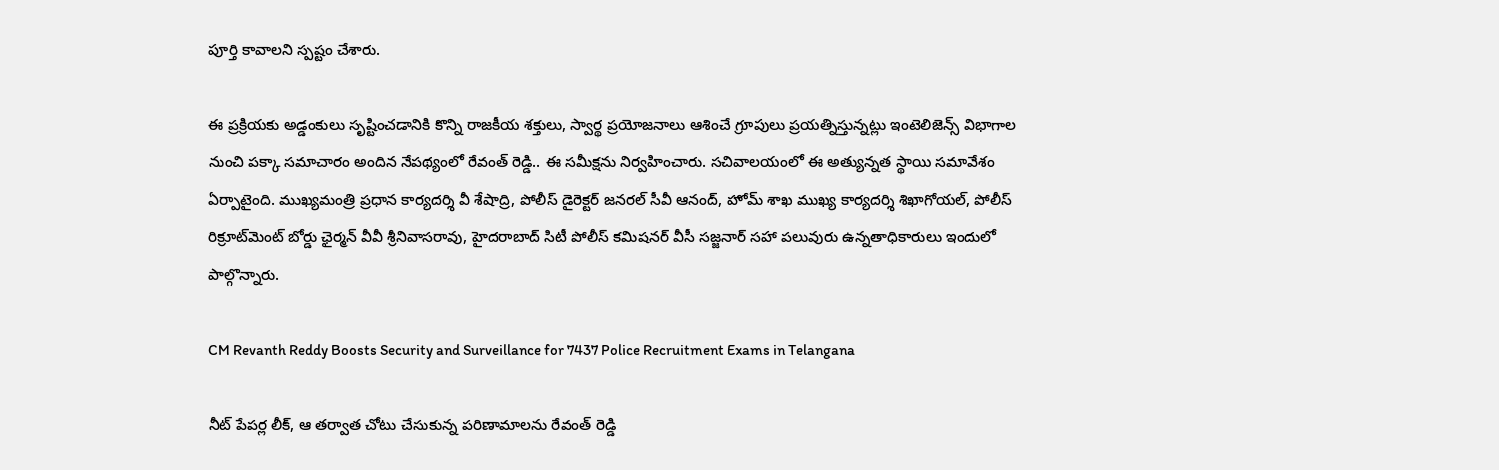పూర్తి కావాలని స్పష్టం చేశారు.

ఈ ప్రక్రియకు అడ్డంకులు సృష్టించడానికి కొన్ని రాజకీయ శక్తులు, స్వార్థ ప్రయోజనాలు ఆశించే గ్రూపులు ప్రయత్నిస్తున్నట్లు ఇంటెలిజెన్స్ విభాగాల నుంచి పక్కా సమాచారం అందిన నేపథ్యంలో రేవంత్ రెడ్డి.. ఈ సమీక్షను నిర్వహించారు. సచివాలయంలో ఈ అత్యున్నత స్థాయి సమావేశం ఏర్పాటైంది. ముఖ్యమంత్రి ప్రధాన కార్యదర్శి వీ శేషాద్రి, పోలీస్ డైరెక్టర్ జనరల్ సీవీ ఆనంద్, హోమ్ శాఖ ముఖ్య కార్యదర్శి శిఖాగోయల్, పోలీస్ రిక్రూట్‌మెంట్ బోర్డు ఛైర్మన్ వీవీ శ్రీనివాసరావు, హైదరాబాద్ సిటీ పోలీస్ కమిషనర్ వీసీ సజ్జనార్‌ సహా పలువురు ఉన్నతాధికారులు ఇందులో పాల్గొన్నారు.

CM Revanth Reddy Boosts Security and Surveillance for 7437 Police Recruitment Exams in Telangana

నీట్ పేపర్ల లీక్, ఆ తర్వాత చోటు చేసుకున్న పరిణామాలను రేవంత్ రెడ్డి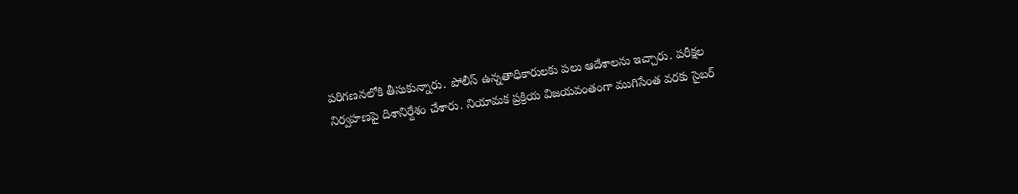పరిగణనలోకి తీసుకున్నారు. పోలీస్ ఉన్నతాధికారులకు పలు ఆదేశాలను ఇచ్చారు. పరీక్షల నిర్వహణపై దిశానిర్దేశం చేశారు. నియామక ప్రక్రియ విజయవంతంగా ముగిసేంత వరకు సైబర్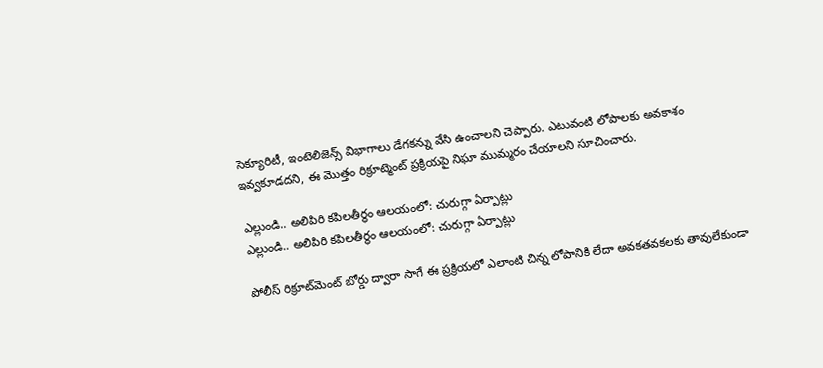సెక్యూరిటీ, ఇంటెలిజెన్స్ విభాగాలు డేగకన్ను వేసి ఉంచాలని చెప్పారు. ఎటువంటి లోపాలకు అవకాశం ఇవ్వకూడదని, ఈ మొత్తం రిక్రూట్మెంట్ ప్రక్రియపై నిఘా ముమ్మరం చేయాలని సూచించారు.

ఎల్లుండి.. అలిపిరి కపిలతీర్థం ఆలయంలో: చురుగ్గా ఏర్పాట్లు
ఎల్లుండి.. అలిపిరి కపిలతీర్థం ఆలయంలో: చురుగ్గా ఏర్పాట్లు

పోలీస్ రిక్రూట్‌మెంట్ బోర్డు ద్వారా సాగే ఈ ప్రక్రియలో ఎలాంటి చిన్న లోపానికి లేదా అవకతవకలకు తావులేకుండా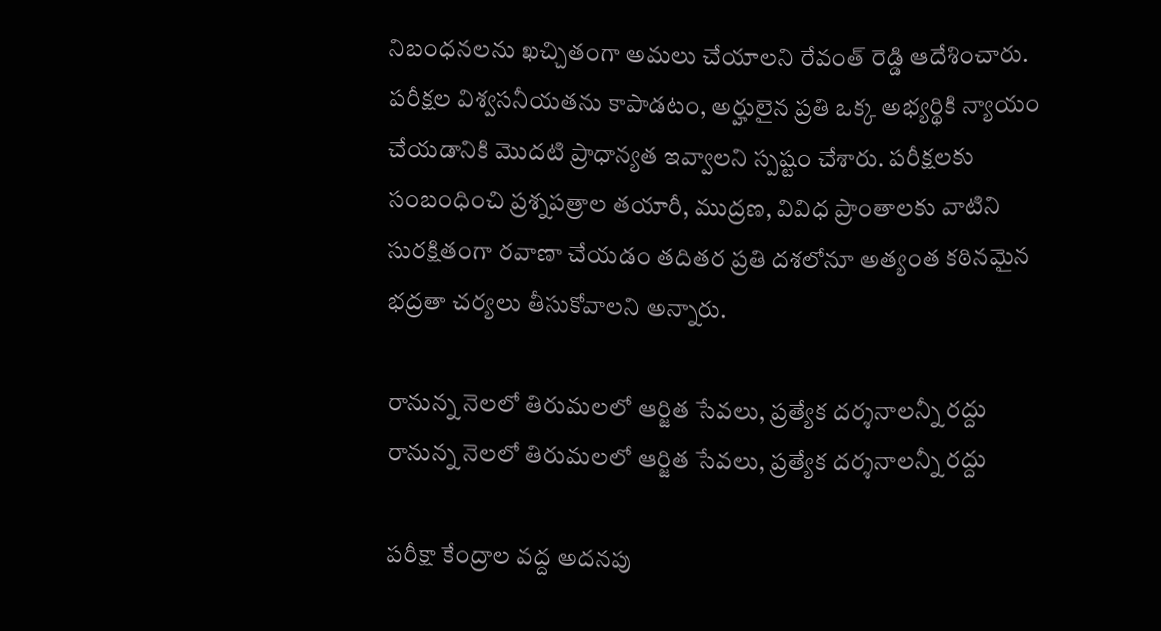నిబంధనలను ఖచ్చితంగా అమలు చేయాలని రేవంత్ రెడ్డి ఆదేశించారు. పరీక్షల విశ్వసనీయతను కాపాడటం, అర్హులైన ప్రతి ఒక్క అభ్యర్థికి న్యాయం చేయడానికి మొదటి ప్రాధాన్యత ఇవ్వాలని స్పష్టం చేశారు. పరీక్షలకు సంబంధించి ప్రశ్నపత్రాల తయారీ, ముద్రణ, వివిధ ప్రాంతాలకు వాటిని సురక్షితంగా రవాణా చేయడం తదితర ప్రతి దశలోనూ అత్యంత కఠినమైన భద్రతా చర్యలు తీసుకోవాలని అన్నారు.

రానున్న నెలలో తిరుమలలో ఆర్జిత సేవలు, ప్రత్యేక దర్శనాలన్నీ రద్దు
రానున్న నెలలో తిరుమలలో ఆర్జిత సేవలు, ప్రత్యేక దర్శనాలన్నీ రద్దు

పరీక్షా కేంద్రాల వద్ద అదనపు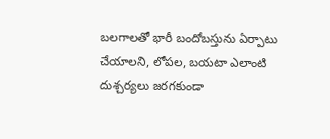బలగాలతో భారీ బందోబస్తును ఏర్పాటు చేయాలని, లోపల, బయటా ఎలాంటి దుశ్చర్యలు జరగకుండా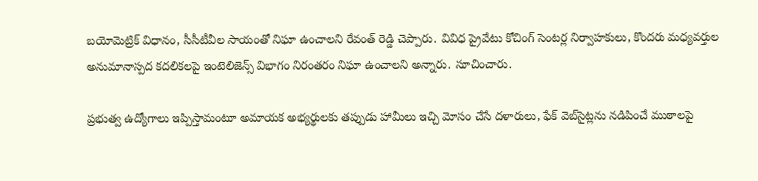బయోమెట్రిక్ విధానం, సీసీటీవీల సాయంతో నిఘా ఉంచాలని రేవంత్ రెడ్డి చెప్పారు. వివిధ ప్రైవేటు కోచింగ్ సెంటర్ల నిర్వాహకులు, కొందరు మధ్యవర్తుల అనుమానాస్పద కదలికలపై ఇంటెలిజెన్స్ విభాగం నిరంతరం నిఘా ఉంచాలని అన్నారు. సూచించారు.

ప్రభుత్వ ఉద్యోగాలు ఇప్పిస్తామంటూ అమాయక అభ్యర్థులకు తప్పుడు హామీలు ఇచ్చి మోసం చేసే దళారులు, ఫేక్ వెబ్‌సైట్లను నడిపించే ముఠాలపై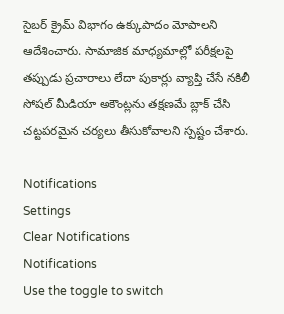సైబర్ క్రైమ్ విభాగం ఉక్కుపాదం మోపాలని ఆదేశించారు. సామాజిక మాధ్యమాల్లో పరీక్షలపై తప్పుడు ప్రచారాలు లేదా పుకార్లు వ్యాప్తి చేసే నకిలీ సోషల్ మీడియా అకౌంట్లను తక్షణమే బ్లాక్ చేసి చట్టపరమైన చర్యలు తీసుకోవాలని స్పష్టం చేశారు.

Notifications
Settings
Clear Notifications
Notifications
Use the toggle to switch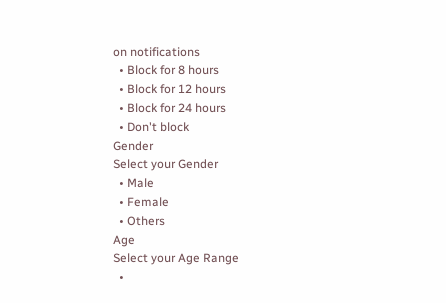on notifications
  • Block for 8 hours
  • Block for 12 hours
  • Block for 24 hours
  • Don't block
Gender
Select your Gender
  • Male
  • Female
  • Others
Age
Select your Age Range
  •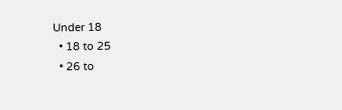Under 18
  • 18 to 25
  • 26 to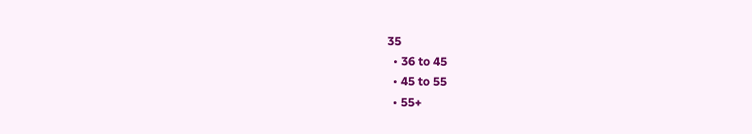35
  • 36 to 45
  • 45 to 55
  • 55+